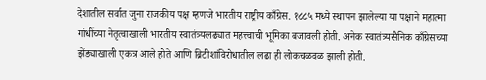देशातील सर्वात जुना राजकीय पक्ष म्हणजे भारतीय राष्ट्रीय काँग्रेस. १८८५ मध्ये स्थापन झालेल्या या पक्षाने महात्मा गांधींच्या नेतृत्वाखाली भारतीय स्वातंत्र्यलढ्यात महत्त्वाची भूमिका बजावली होती. अनेक स्वातंत्र्यसैनिक काँग्रेसच्या झेंड्याखाली एकत्र आले होते आणि ब्रिटीशांविरोधातील लढा ही लोकचळवळ झाली होती.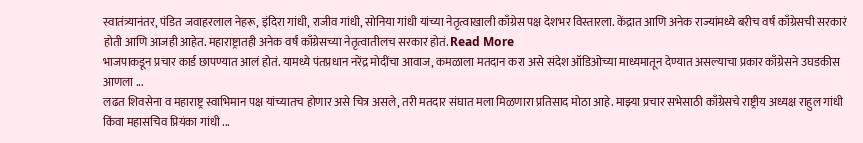स्वातंत्र्यानंतर, पंडित जवाहरलाल नेहरू, इंदिरा गांधी, राजीव गांधी, सोनिया गांधी यांच्या नेतृत्वाखाली काँग्रेस पक्ष देशभर विस्तारला. केंद्रात आणि अनेक राज्यांमध्ये बरीच वर्षं काँग्रेसची सरकारं होती आणि आजही आहेत. महाराष्ट्रातही अनेक वर्षं काँग्रेसच्या नेतृत्वातीलच सरकार होतं. Read More
भाजपाकडून प्रचार कार्ड छापण्यात आलं होतं. यामध्ये पंतप्रधान नरेंद्र मोदींचा आवाज, कमळाला मतदान करा असे संदेश ऑडिओच्या माध्यमातून देण्यात असल्याचा प्रकार काँग्रेसने उघडकीस आणला ...
लढत शिवसेना व महाराष्ट्र स्वाभिमान पक्ष यांच्यातच होणार असे चित्र असले, तरी मतदार संघात मला मिळणारा प्रतिसाद मोठा आहे. माझ्या प्रचार सभेसाठी काँग्रेसचे राष्ट्रीय अध्यक्ष राहुल गांधी किंवा महासचिव प्रियंका गांधी ...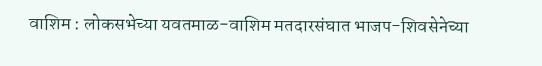वाशिम : लोकसभेच्या यवतमाळ-वाशिम मतदारसंघात भाजप-शिवसेनेच्या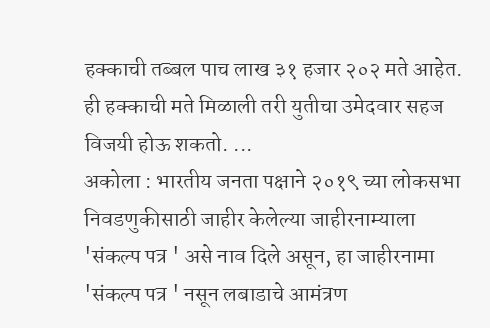हक्काची तब्बल पाच लाख ३१ हजार २०२ मते आहेत. ही हक्काची मते मिळाली तरी युतीचा उमेदवार सहज विजयी होऊ शकतो. ...
अकोला : भारतीय जनता पक्षाने २०१९ च्या लोकसभा निवडणुकीसाठी जाहीर केलेल्या जाहीरनाम्याला 'संकल्प पत्र ' असे नाव दिले असून, हा जाहीरनामा 'संकल्प पत्र ' नसून लबाडाचे आमंत्रण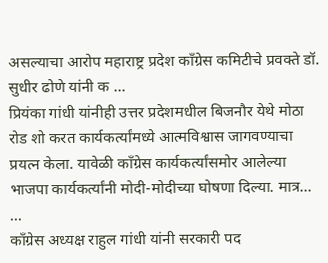असल्याचा आरोप महाराष्ट्र प्रदेश काँग्रेस कमिटीचे प्रवक्ते डॉ. सुधीर ढोणे यांनी क ...
प्रियंका गांधी यांनीही उत्तर प्रदेशमधील बिजनौर येथे मोठा रोड शो करत कार्यकर्त्यांमध्ये आत्मविश्वास जागवण्याचा प्रयत्न केला. यावेळी काँग्रेस कार्यकर्त्यांसमोर आलेल्या भाजपा कार्यकर्त्यांनी मोदी-मोदीच्या घोषणा दिल्या. मात्र... ...
काँग्रेस अध्यक्ष राहुल गांधी यांनी सरकारी पद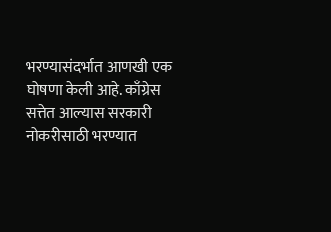भरण्यासंदर्भात आणखी एक घोषणा केली आहे. काँग्रेस सत्तेत आल्यास सरकारी नोकरीसाठी भरण्यात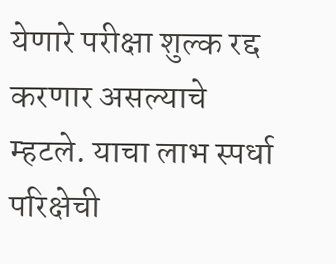येणारे परीक्षा शुल्क रद्द करणार असल्याचे म्हटले. याचा लाभ स्पर्धा परिक्षेची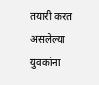तयारी करत असलेल्या युवकांना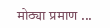मोठ्या प्रमाण ...